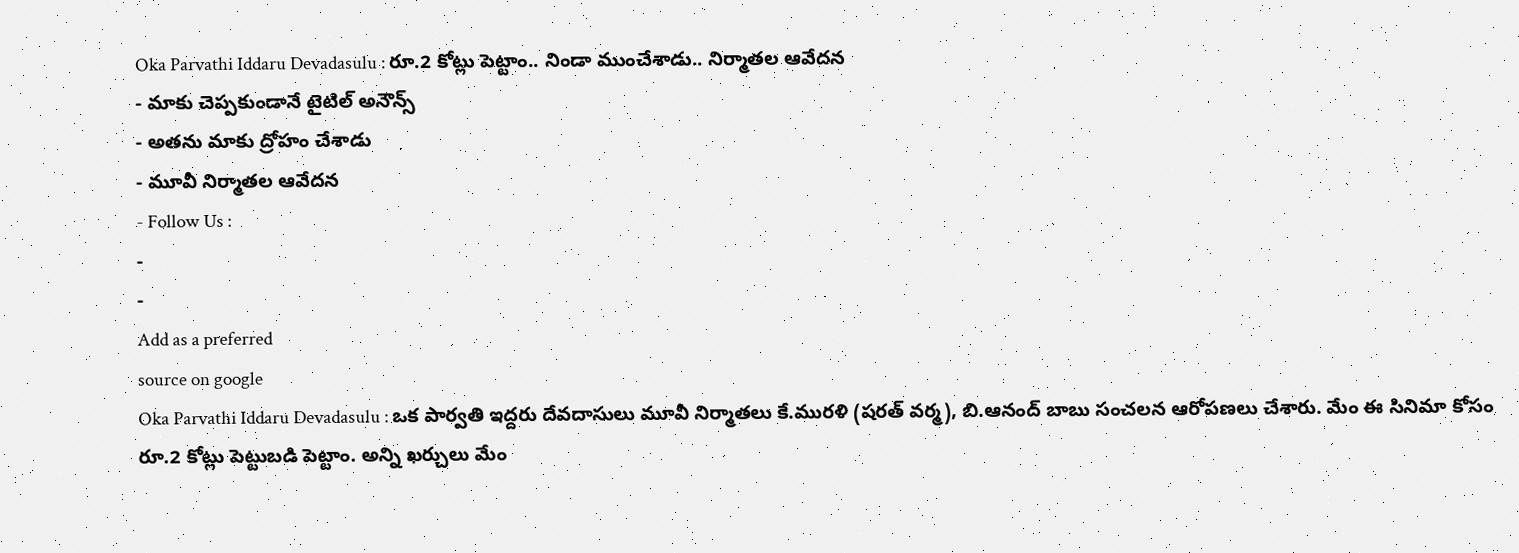Oka Parvathi Iddaru Devadasulu : రూ.2 కోట్లు పెట్టాం.. నిండా ముంచేశాడు.. నిర్మాతల ఆవేదన
- మాకు చెప్పకుండానే టైటిల్ అనౌన్స్
- అతను మాకు ద్రోహం చేశాడు
- మూవీ నిర్మాతల ఆవేదన
- Follow Us :
-
-
Add as a preferred
source on google
Oka Parvathi Iddaru Devadasulu : ఒక పార్వతి ఇద్దరు దేవదాసులు మూవీ నిర్మాతలు కే.మురళి (షరత్ వర్మ), బి.ఆనంద్ బాబు సంచలన ఆరోపణలు చేశారు. మేం ఈ సినిమా కోసం రూ.2 కోట్లు పెట్టుబడి పెట్టాం. అన్ని ఖర్చులు మేం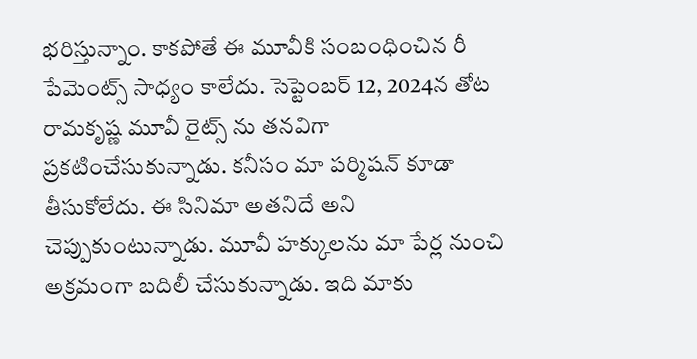భరిస్తున్నాం. కాకపోతే ఈ మూవీకి సంబంధించిన రీ పేమెంట్స్ సాధ్యం కాలేదు. సెప్టెంబర్ 12, 2024న తోట రామకృష్ణ మూవీ రైట్స్ ను తనవిగా ప్రకటించేసుకున్నాడు. కనీసం మా పర్మిషన్ కూడా తీసుకోలేదు. ఈ సినిమా అతనిదే అని చెప్పుకుంటున్నాడు. మూవీ హక్కులను మా పేర్ల నుంచి అక్రమంగా బదిలీ చేసుకున్నాడు. ఇది మాకు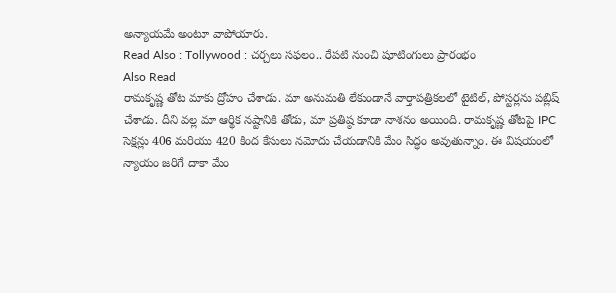అన్యాయమే అంటూ వాపోయారు.
Read Also : Tollywood : చర్చలు సఫలం.. రేపటి నుంచి షూటింగులు ప్రారంభం
Also Read
రామకృష్ణ తోట మాకు ద్రోహం చేశాడు. మా అనుమతి లేకుండానే వార్తాపత్రికలలో టైటిల్, పోస్టర్లను పబ్లిష్ చేశాడు. దీని వల్ల మా ఆర్థిక నష్టానికి తోడు, మా ప్రతిష్ఠ కూడా నాశనం అయింది. రామకృష్ణ తోటపై IPC సెక్షన్లు 406 మరియు 420 కింద కేసులు నమోదు చేయడానికి మేం సిద్ధం అవుతున్నాం. ఈ విషయంలో న్యాయం జరిగే దాకా మేం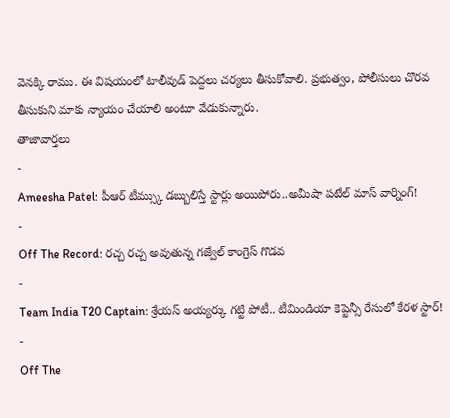వెనక్కి రాము. ఈ విషయంలో టాలీవుడ్ పెద్దలు చర్యలు తీసుకోవాలి. ప్రభుత్వం, పోలీసులు చొరవ తీసుకుని మాకు న్యాయం చేయాలి అంటూ వేడుకున్నారు.
తాజావార్తలు
-
Ameesha Patel: పీఆర్ టీమ్స్కు డబ్బులిస్తే స్టార్లు అయిపోరు..అమీషా పటేల్ మాస్ వార్నింగ్!
-
Off The Record: రచ్చ రచ్చ అవుతున్న గజ్వేల్ కాంగ్రెస్ గొడవ
-
Team India T20 Captain: శ్రేయస్ అయ్యర్కు గట్టి పోటీ.. టీమిండియా కెప్టెన్సీ రేసులో కేరళ స్టార్!
-
Off The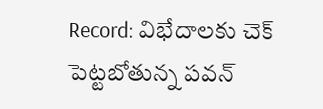Record: విభేదాలకు చెక్ పెట్టబోతున్న పవన్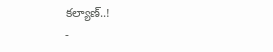కల్యాణ్..!
-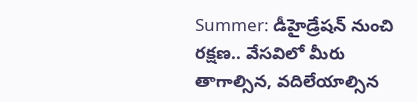Summer: డీహైడ్రేషన్ నుంచి రక్షణ.. వేసవిలో మీరు తాగాల్సిన, వదిలేయాల్సిన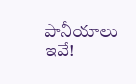పానీయాలు ఇవే!